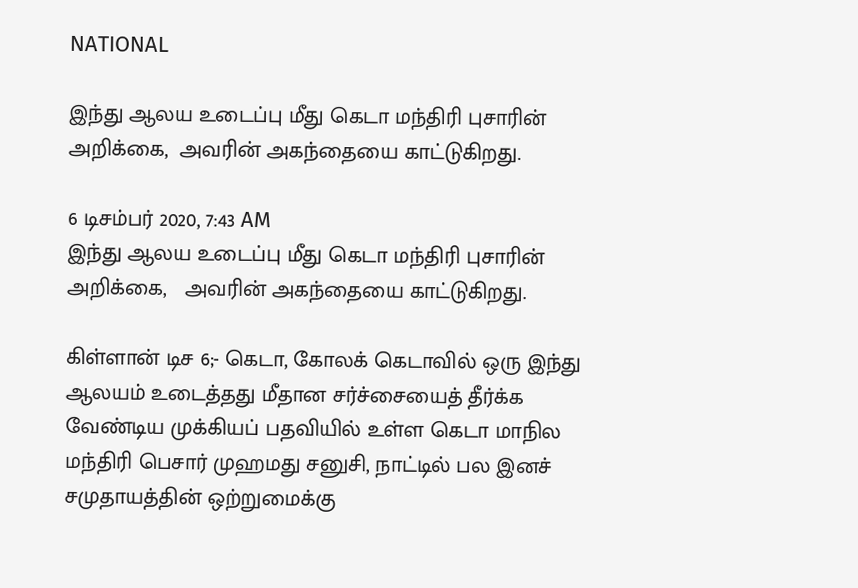NATIONAL

இந்து ஆலய உடைப்பு மீது கெடா மந்திரி புசாரின் அறிக்கை,  அவரின் அகந்தையை காட்டுகிறது.

6 டிசம்பர் 2020, 7:43 AM
இந்து ஆலய உடைப்பு மீது கெடா மந்திரி புசாரின் அறிக்கை,   அவரின் அகந்தையை காட்டுகிறது.

கிள்ளான் டிச 6;- கெடா, கோலக் கெடாவில் ஒரு இந்து  ஆலயம் உடைத்தது மீதான சர்ச்சையைத் தீர்க்க வேண்டிய முக்கியப் பதவியில் உள்ள கெடா மாநில மந்திரி பெசார் முஹமது சனுசி, நாட்டில் பல இனச் சமுதாயத்தின் ஒற்றுமைக்கு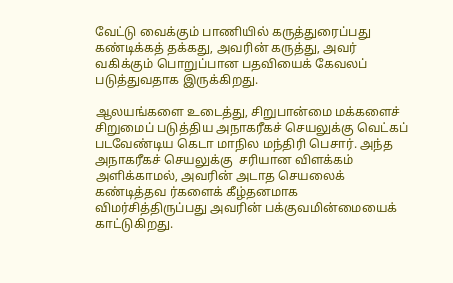வேட்டு வைக்கும் பாணியில் கருத்துரைப்பது கண்டிக்கத் தக்கது, அவரின் கருத்து, அவர் வகிக்கும் பொறுப்பான பதவியைக் கேவலப் படுத்துவதாக இருக்கிறது.

ஆலயங்களை உடைத்து, சிறுபான்மை மக்களைச் சிறுமைப் படுத்திய அநாகரீகச் செயலுக்கு வெட்கப் படவேண்டிய கெடா மாநில மந்திரி பெசார். அந்த அநாகரீகச் செயலுக்கு  சரியான விளக்கம் அளிக்காமல், அவரின் அடாத செயலைக் கண்டித்தவ ர்களைக் கீழ்தனமாக விமர்சித்திருப்பது அவரின் பக்குவமின்மையைக் காட்டுகிறது.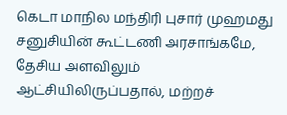கெடா மாநில மந்திரி புசார் முஹமது சனுசியின் கூட்டணி அரசாங்கமே, தேசிய அளவிலும் ஆட்சியிலிருப்பதால், மற்றச்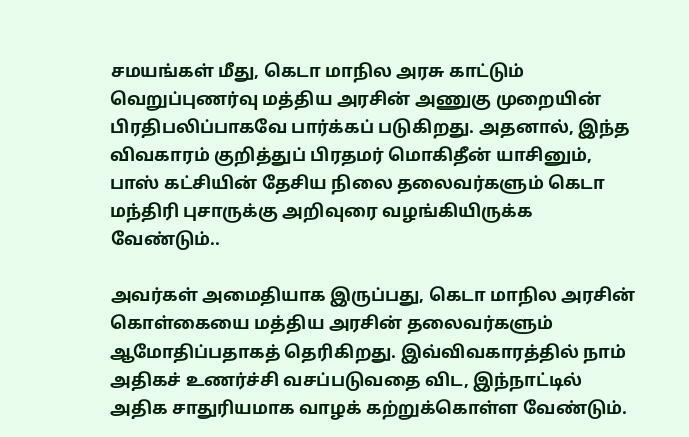சமயங்கள் மீது, கெடா மாநில அரசு காட்டும் வெறுப்புணர்வு மத்திய அரசின் அணுகு முறையின் பிரதிபலிப்பாகவே பார்க்கப் படுகிறது. அதனால், இந்த விவகாரம் குறித்துப் பிரதமர் மொகிதீன் யாசினும், பாஸ் கட்சியின் தேசிய நிலை தலைவர்களும் கெடா மந்திரி புசாருக்கு அறிவுரை வழங்கியிருக்க வேண்டும்..

அவர்கள் அமைதியாக இருப்பது, கெடா மாநில அரசின் கொள்கையை மத்திய அரசின் தலைவர்களும் ஆமோதிப்பதாகத் தெரிகிறது. இவ்விவகாரத்தில் நாம் அதிகச் உணர்ச்சி வசப்படுவதை விட, இந்நாட்டில் அதிக சாதுரியமாக வாழக் கற்றுக்கொள்ள வேண்டும்.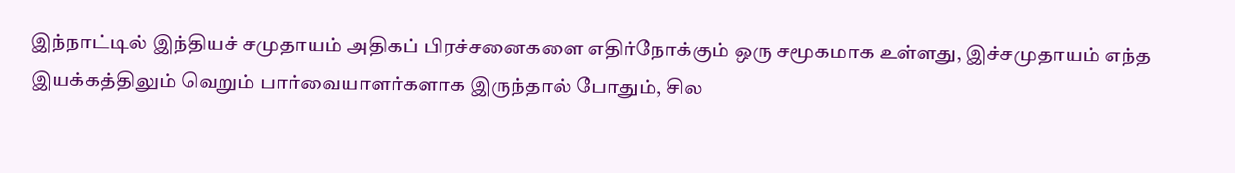இந்நாட்டில் இந்தியச் சமுதாயம் அதிகப் பிரச்சனைகளை எதிர்நோக்கும் ஒரு சமூகமாக உள்ளது, இச்சமுதாயம் எந்த இயக்கத்திலும் வெறும் பார்வையாளர்களாக இருந்தால் போதும், சில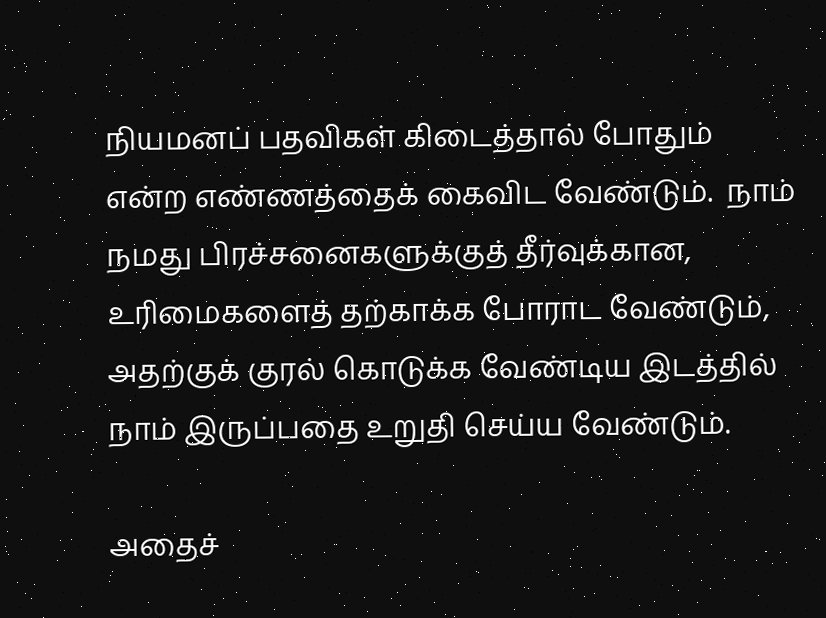நியமனப் பதவிகள் கிடைத்தால் போதும் என்ற எண்ணத்தைக் கைவிட வேண்டும்.  நாம் நமது பிரச்சனைகளுக்குத் தீர்வுக்கான, உரிமைகளைத் தற்காக்க போராட வேண்டும், அதற்குக் குரல் கொடுக்க வேண்டிய இடத்தில் நாம் இருப்பதை உறுதி செய்ய வேண்டும்.

அதைச்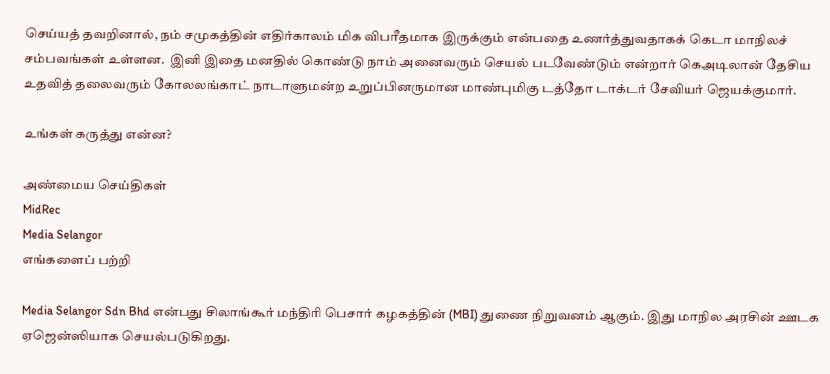செய்யத் தவறினால், நம் சமுகத்தின் எதிர்காலம் மிக விபரீதமாக இருக்கும் என்பதை உணர்த்துவதாகக் கெடா மாநிலச் சம்பவங்கள் உள்ளன.  இனி இதை மனதில் கொண்டு நாம் அனைவரும் செயல் படவேண்டும் என்றார் கெஅடிலான் தேசிய உதவித் தலைவரும் கோலலங்காட் நாடாளுமன்ற உறுப்பினருமான மாண்புமிகு டத்தோ டாக்டர் சேவியர் ஜெயக்குமார்.

உங்கள் கருத்து என்ன?

அண்மைய செய்திகள்
MidRec
Media Selangor
எங்களைப் பற்றி

Media Selangor Sdn Bhd என்பது சிலாங்கூர் மந்திரி பெசார் கழகத்தின் (MBI) துணை நிறுவனம் ஆகும். இது மாநில அரசின் ஊடக ஏஜென்ஸியாக செயல்படுகிறது.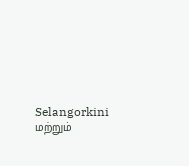Selangorkini மற்றும்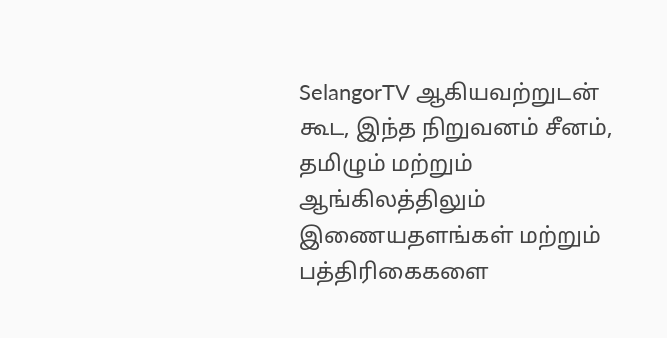SelangorTV ஆகியவற்றுடன் கூட, இந்த நிறுவனம் சீனம், தமிழும் மற்றும் ஆங்கிலத்திலும் இணையதளங்கள் மற்றும் பத்திரிகைகளை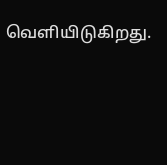வெளியிடுகிறது.